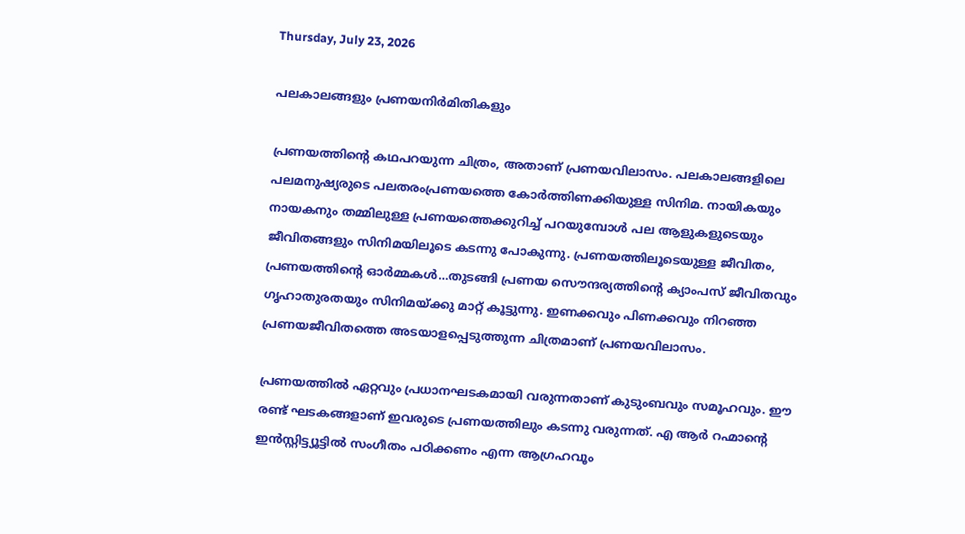Thursday, July 23, 2026

പലകാലങ്ങളും പ്രണയനിര്‍മിതികളും

പ്രണയത്തിന്‍റെ കഥപറയുന്ന ചിത്രം, അതാണ് പ്രണയവിലാസം. പലകാലങ്ങളിലെ പലമനുഷ്യരുടെ പലതരംപ്രണയത്തെ കോര്‍ത്തിണക്കിയുള്ള സിനിമ. നായികയും നായകനും തമ്മിലുള്ള പ്രണയത്തെക്കുറിച്ച് പറയുമ്പോള്‍ പല ആളുകളുടെയും ജീവിതങ്ങളും സിനിമയിലൂടെ കടന്നു പോകുന്നു. പ്രണയത്തിലൂടെയുള്ള ജീവിതം, പ്രണയത്തിന്‍റെ ഓര്‍മ്മകള്‍…തുടങ്ങി പ്രണയ സൌന്ദര്യത്തിന്‍റെ ക്യാംപസ് ജീവിതവും ഗൃഹാതുരതയും സിനിമയ്ക്കു മാറ്റ് കൂട്ടുന്നു. ഇണക്കവും പിണക്കവും നിറഞ്ഞ പ്രണയജീവിതത്തെ അടയാളപ്പെടുത്തുന്ന ചിത്രമാണ് പ്രണയവിലാസം.

പ്രണയത്തില്‍ ഏറ്റവും പ്രധാനഘടകമായി വരുന്നതാണ് കുടുംബവും സമൂഹവും. ഈ രണ്ട് ഘടകങ്ങളാണ് ഇവരുടെ പ്രണയത്തിലും കടന്നു വരുന്നത്. എ ആര്‍ റഹ്മാന്‍റെ ഇന്‍സ്റ്റിട്ട്യൂട്ടില്‍ സംഗീതം പഠിക്കണം എന്ന ആഗ്രഹവൂം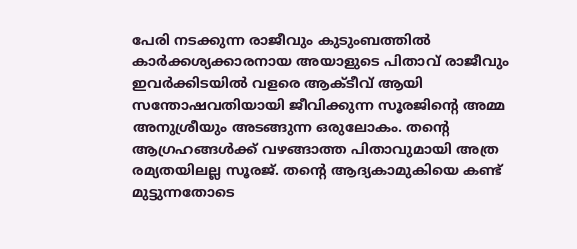പേരി നടക്കുന്ന രാജീവും കുടുംബത്തില്‍ കാര്‍ക്കശ്യക്കാരനായ അയാളുടെ പിതാവ് രാജീവും ഇവര്‍ക്കിടയില്‍ വളരെ ആക്ടീവ് ആയി സന്തോഷവതിയായി ജീവിക്കുന്ന സൂരജിന്‍റെ അമ്മ അനുശ്രീയും അടങ്ങുന്ന ഒരുലോകം. തന്‍റെ ആഗ്രഹങ്ങള്‍ക്ക് വഴങ്ങാത്ത പിതാവുമായി അത്ര രമ്യതയിലല്ല സൂരജ്. തന്‍റെ ആദ്യകാമുകിയെ കണ്ട് മുട്ടുന്നതോടെ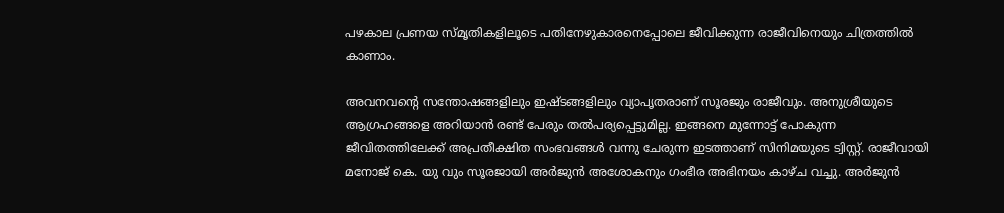പഴകാല പ്രണയ സ്മൃതികളിലൂടെ പതിനേഴുകാരനെപ്പോലെ ജീവിക്കുന്ന രാജീവിനെയും ചിത്രത്തില്‍ കാണാം.

അവനവന്‍റെ സന്തോഷങ്ങളിലും ഇഷ്ടങ്ങളിലും വ്യാപൃതരാണ് സൂരജും രാജീവും. അനുശ്രീയുടെ ആഗ്രഹങ്ങളെ അറിയാന്‍ രണ്ട് പേരും തല്‍പര്യപ്പെട്ടുമില്ല. ഇങ്ങനെ മുന്നോട്ട് പോകുന്ന ജീവിതത്തിലേക്ക് അപ്രതീക്ഷിത സംഭവങ്ങള്‍ വന്നു ചേരുന്ന ഇടത്താണ് സിനിമയുടെ ട്വിസ്റ്റ്. രാജീവായി മനോജ് കെ. യു വും സൂരജായി അര്‍ജുന്‍ അശോകനും ഗംഭീര അഭിനയം കാഴ്ച വച്ചു. അര്‍ജുന്‍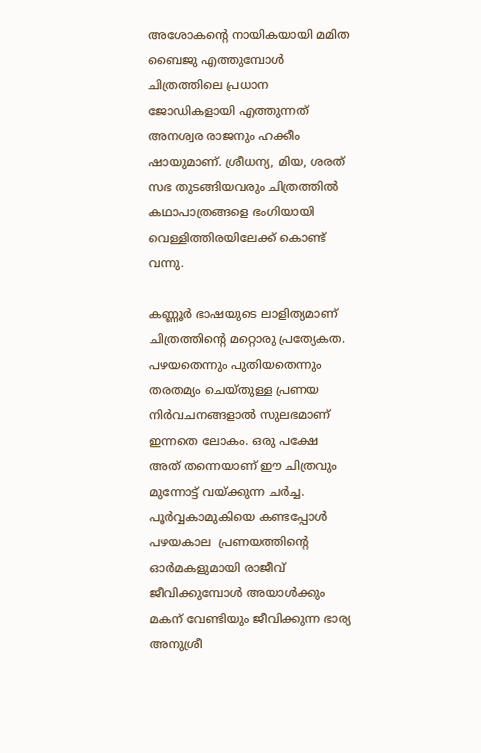അശോകന്‍റെ നായികയായി മമിത ബൈജു എത്തുമ്പോള്‍ ചിത്രത്തിലെ പ്രധാന ജോഡികളായി എത്തുന്നത് അനശ്വര രാജനും ഹക്കീം ഷായുമാണ്. ശ്രീധന്യ, മിയ, ശരത് സഭ തുടങ്ങിയവരും ചിത്രത്തില്‍ കഥാപാത്രങ്ങളെ ഭംഗിയായി വെള്ളിത്തിരയിലേക്ക് കൊണ്ട് വന്നു.

കണ്ണൂര്‍ ഭാഷയുടെ ലാളിത്യമാണ് ചിത്രത്തിന്‍റെ മറ്റൊരു പ്രത്യേകത. പഴയതെന്നും പുതിയതെന്നും തരതമ്യം ചെയ്തുള്ള പ്രണയ നിര്‍വചനങ്ങളാല്‍ സുലഭമാണ് ഇന്നതെ ലോകം. ഒരു പക്ഷേ അത് തന്നെയാണ് ഈ ചിത്രവും മുന്നോട്ട് വയ്ക്കുന്ന ചര്‍ച്ച. പൂര്‍വ്വകാമുകിയെ കണ്ടപ്പോള്‍ പഴയകാല  പ്രണയത്തിന്‍റെ ഓര്‍മകളുമായി രാജീവ് ജീവിക്കുമ്പോള്‍ അയാള്‍ക്കും മകന് വേണ്ടിയും ജീവിക്കുന്ന ഭാര്യ അനുശ്രീ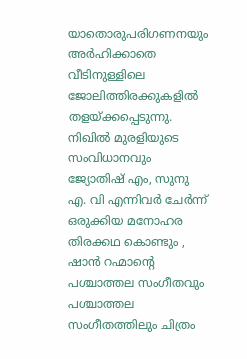യാതൊരുപരിഗണനയും അര്‍ഹിക്കാതെ വീടിനുള്ളിലെ ജോലിത്തിരക്കുകളില്‍ തളയ്ക്കപ്പെടുന്നു. നിഖില്‍ മുരളിയുടെ സംവിധാനവും ജ്യോതിഷ് എം, സുനു എ. വി എന്നിവര്‍ ചേര്‍ന്ന് ഒരുക്കിയ മനോഹര തിരക്കഥ കൊണ്ടും , ഷാന്‍ റഹ്മാന്‍റെ പശ്ചാത്തല സംഗീതവും പശ്ചാത്തല സംഗീതത്തിലും ചിത്രം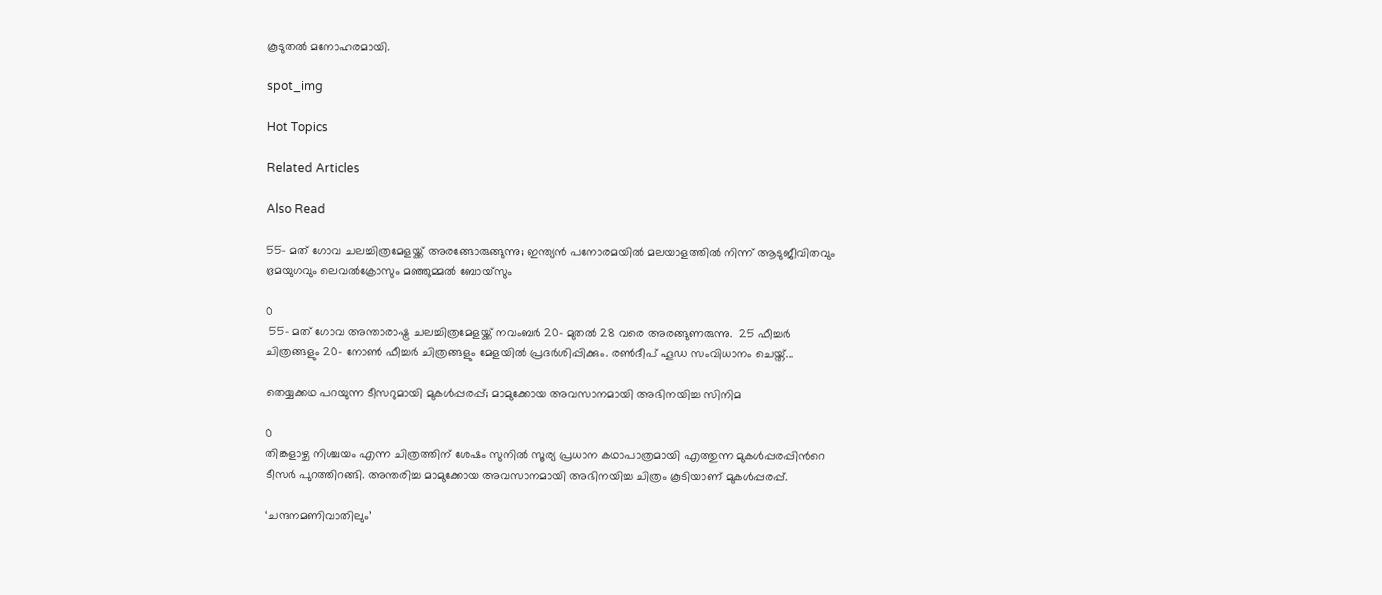കൂടുതല്‍ മനോഹരമായി.

spot_img

Hot Topics

Related Articles

Also Read

55- മത് ഗോവ ചലച്ചിത്രമേളയ്ക്ക് അരങ്ങോരുങ്ങുന്നു; ഇന്ത്യൻ പനോരമയിൽ മലയാളത്തിൽ നിന്ന് ആടുജീവിതവും ഭ്രമയുഗവും ലെവൽക്രോസും മഞ്ഞുമ്മൽ ബോയ്സും

0
 55- മത് ഗോവ അന്താരാഷ്ട്ര ചലച്ചിത്രമേളയ്ക്ക് നവംബർ 20- മുതൽ 28 വരെ അരങ്ങുണരുന്നു.  25 ഫീച്ചർ ചിത്രങ്ങളും 20- നോൺ ഫീച്ചർ ചിത്രങ്ങളും മേളയിൽ പ്രദർശിപ്പിക്കും. രൺദീപ് ഹൂഡ സംവിധാനം ചെയ്ത്...

തെയ്യക്കഥ പറയുന്ന ടീസറുമായി മുകള്‍പ്പരപ്പ്; മാമുക്കോയ അവസാനമായി അഭിനയിച്ച സിനിമ

0
തിങ്കളാഴ്ച നിശ്ചയം എന്ന ചിത്രത്തിന് ശേഷം സുനില്‍ സൂര്യ പ്രധാന കഥാപാത്രമായി എത്തുന്ന മുകള്‍പ്പരപ്പിന്‍റെ ടീസര്‍ പുറത്തിറങ്ങി. അന്തരിച്ച മാമുക്കോയ അവസാനമായി അഭിനയിച്ച ചിത്രം കൂടിയാണ് മുകള്‍പ്പരപ്പ്.

‘ചന്ദനമണിവാതിലും’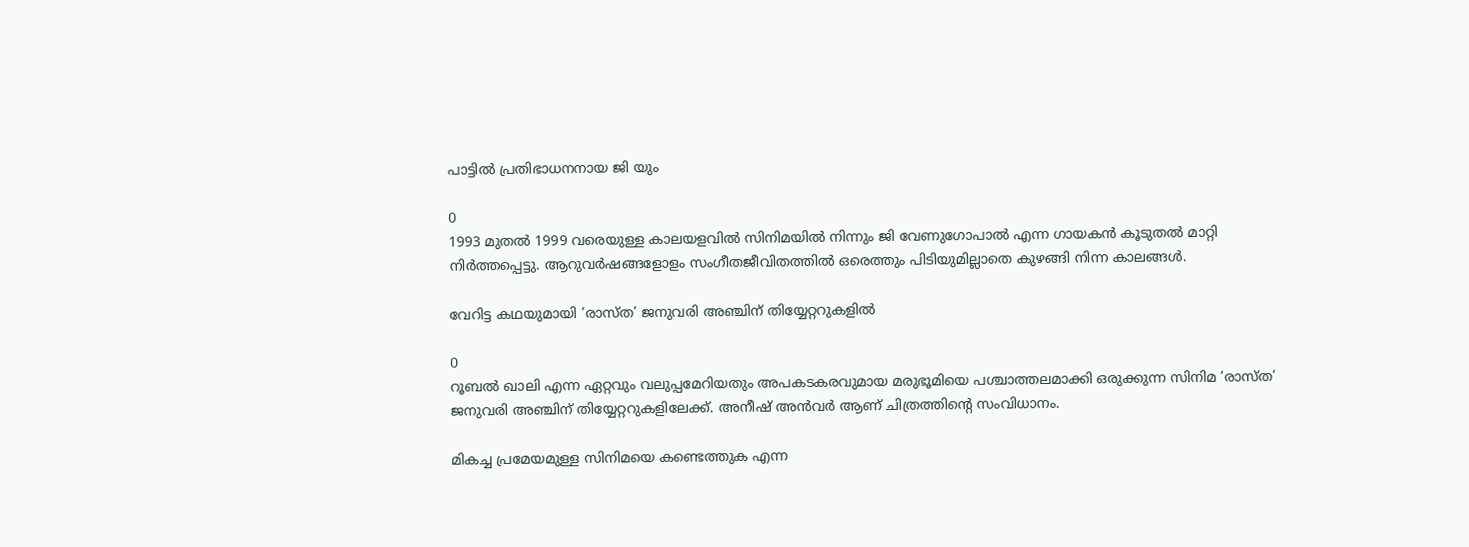പാട്ടിൽ പ്രതിഭാധനനായ ജി യും

0
1993 മുതല്‍ 1999 വരെയുള്ള കാലയളവില്‍ സിനിമയില്‍ നിന്നും ജി വേണുഗോപാല്‍ എന്ന ഗായകന്‍ കൂടുതല്‍ മാറ്റി നിര്‍ത്തപ്പെട്ടു. ആറുവര്‍ഷങ്ങളോളം സംഗീതജീവിതത്തില്‍ ഒരെത്തും പിടിയുമില്ലാതെ കുഴങ്ങി നിന്ന കാലങ്ങൾ.

വേറിട്ട കഥയുമായി ‘രാസ്ത’ ജനുവരി അഞ്ചിന് തിയ്യേറ്ററുകളിൽ

0
റൂബൽ ഖാലി എന്ന ഏറ്റവും വലുപ്പമേറിയതും അപകടകരവുമായ മരുഭൂമിയെ പശ്ചാത്തലമാക്കി ഒരുക്കുന്ന സിനിമ ‘രാസ്ത’ ജനുവരി അഞ്ചിന് തിയ്യേറ്ററുകളിലേക്ക്. അനീഷ് അൻവർ ആണ് ചിത്രത്തിന്റെ സംവിധാനം.

മികച്ച പ്രമേയമുള്ള സിനിമയെ കണ്ടെത്തുക എന്ന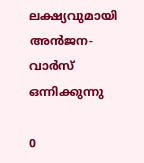ലക്ഷ്യവുമായി അൻജന- വാർസ് ഒന്നിക്കുന്നു

0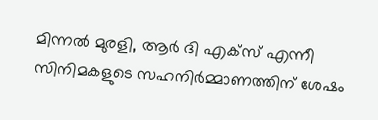മിന്നൽ മുരളി, ആർ ദി എക്സ് എന്നീ സിനിമകളുടെ സഹനിർമ്മാണത്തിന് ശേഷം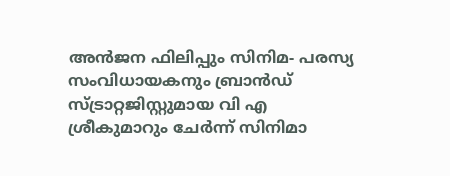അൻജന ഫിലിപ്പും സിനിമ- പരസ്യ സംവിധായകനും ബ്രാൻഡ് സ്ട്രാറ്റജിസ്റ്റുമായ വി എ ശ്രീകുമാറും ചേർന്ന് സിനിമാ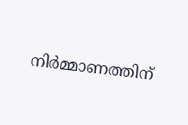നിർമ്മാണത്തിന്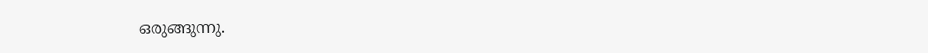ഒരുങ്ങുന്നു.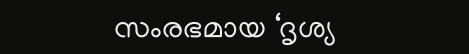സംരഭമായ ‘ദൃശ്യ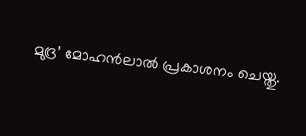മുദ്ര’ മോഹൻലാൽ പ്രകാശനം ചെയ്തു.